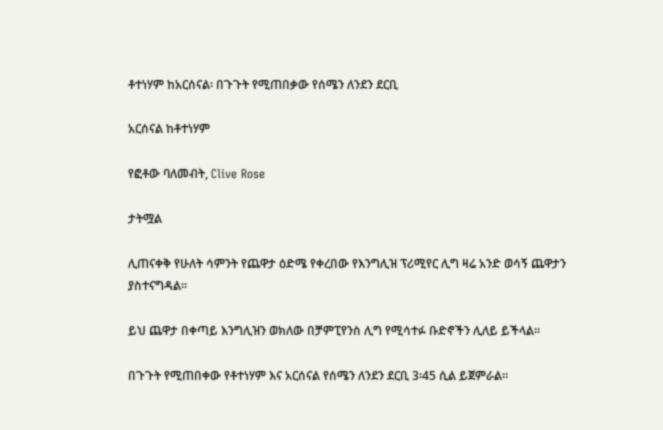ቶተነሃም ከአርሰናል፡ በጉጉት የሚጠበቃው የሰሜን ለንደን ደርቢ

አርሰናል ከቶተነሃም

የፎቶው ባለመብት, Clive Rose

ታትሟል

ሊጠናቀቅ የሁለት ሳምንት የጨዋታ ዕድሜ የቀረበው የእንግሊዝ ፕሪሚየር ሊግ ዛሬ አንድ ወሳኝ ጨዋታን ያስተናግዳል።

ይህ ጨዋታ በቀጣይ እንግሊዝን ወክለው በቻምፒየንስ ሊግ የሚሳተፉ ቡድኖችን ሊለይ ይችላል።

በጉጉት የሚጠበቀው የቶተነሃም እና አርሰናል የሰሜን ለንደን ደርቢ 3፡45 ሲል ይጀምራል።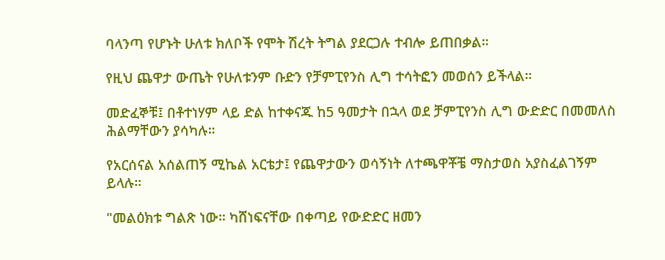ባላንጣ የሆኑት ሁለቱ ክለቦች የሞት ሽረት ትግል ያደርጋሉ ተብሎ ይጠበቃል።

የዚህ ጨዋታ ውጤት የሁለቱንም ቡድን የቻምፒየንስ ሊግ ተሳትፎን መወሰን ይችላል።

መድፈኞቹ፤ በቶተነሃም ላይ ድል ከተቀናጁ ከ5 ዓመታት በኋላ ወደ ቻምፒየንስ ሊግ ውድድር በመመለስ ሕልማቸውን ያሳካሉ።

የአርሰናል አሰልጠኝ ሚኬል አርቴታ፤ የጨዋታውን ወሳኝነት ለተጫዋቾቼ ማስታወስ አያስፈልገኝም ይላሉ።

"መልዕክቱ ግልጽ ነው። ካሸነፍናቸው በቀጣይ የውድድር ዘመን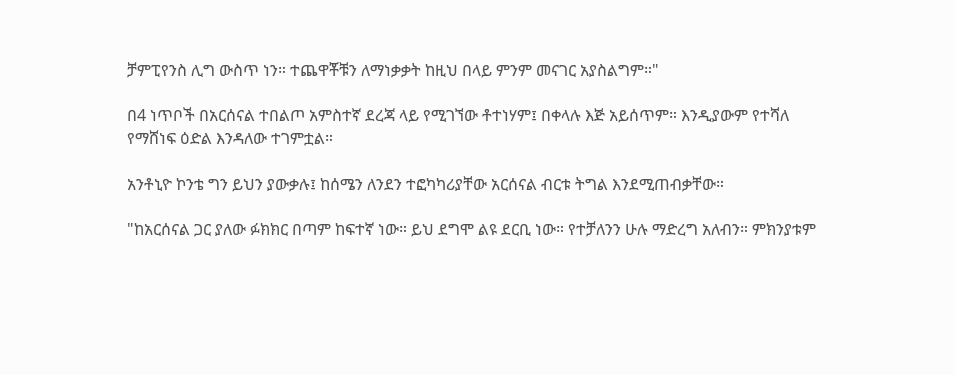ቻምፒየንስ ሊግ ውስጥ ነን። ተጨዋቾቹን ለማነቃቃት ከዚህ በላይ ምንም መናገር አያስልግም።"

በ4 ነጥቦች በአርሰናል ተበልጦ አምስተኛ ደረጃ ላይ የሚገኘው ቶተነሃም፤ በቀላሉ እጅ አይሰጥም። እንዲያውም የተሻለ የማሸነፍ ዕድል እንዳለው ተገምቷል።

አንቶኒዮ ኮንቴ ግን ይህን ያውቃሉ፤ ከሰሜን ለንደን ተፎካካሪያቸው አርሰናል ብርቱ ትግል እንደሚጠብቃቸው።

"ከአርሰናል ጋር ያለው ፉክክር በጣም ከፍተኛ ነው። ይህ ደግሞ ልዩ ደርቢ ነው። የተቻለንን ሁሉ ማድረግ አለብን። ምክንያቱም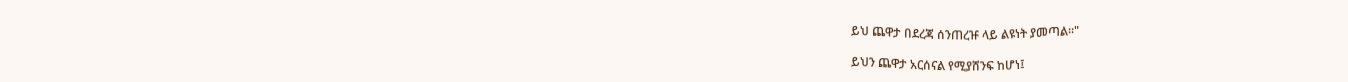ይህ ጨዋታ በደረጃ ሰንጠረዡ ላይ ልዩነት ያመጣል።"

ይህን ጨዋታ አርሰናል የሚያሸንፍ ከሆነ፤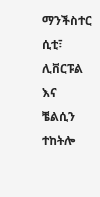ማንችስተር ሲቲ፣ ሊቨርፑል እና ቼልሲን ተከትሎ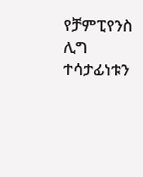የቻምፒየንስ ሊግ ተሳታፊነቱን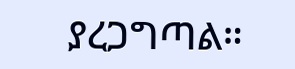ያረጋግጣል።